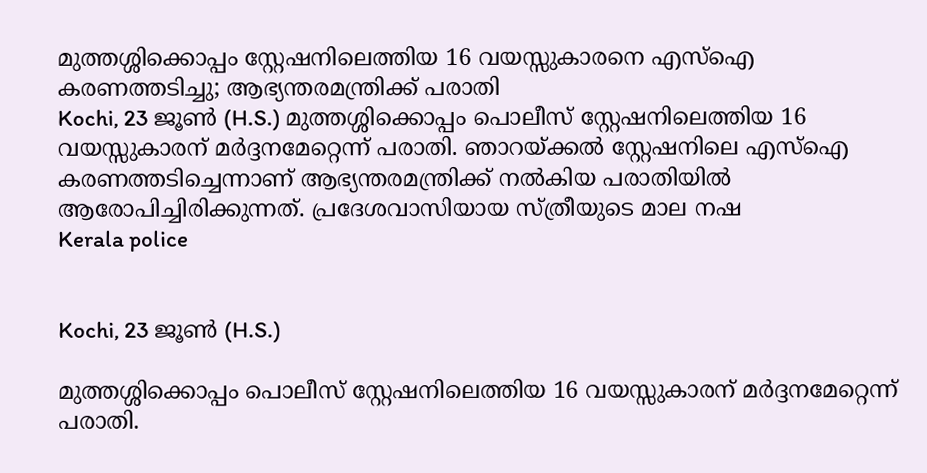മുത്തശ്ശിക്കൊപ്പം സ്റ്റേഷനിലെത്തിയ 16 വയസ്സുകാരനെ എസ്ഐ കരണത്തടിച്ചു; ആഭ്യന്തരമന്ത്രിക്ക് പരാതി
Kochi, 23 ജൂണ്‍ (H.S.) മുത്തശ്ശിക്കൊപ്പം പൊലീസ് സ്റ്റേഷനിലെത്തിയ 16 വയസ്സുകാരന് മര്‍ദ്ദനമേറ്റെന്ന് പരാതി. ഞാറയ്ക്കല്‍ സ്റ്റേഷനിലെ എസ്‌ഐ കരണത്തടിച്ചെന്നാണ് ആഭ്യന്തരമന്ത്രിക്ക് നല്‍കിയ പരാതിയില്‍ ആരോപിച്ചിരിക്കുന്നത്. പ്രദേശവാസിയായ സ്ത്രീയുടെ മാല നഷ
Kerala police


Kochi, 23 ജൂണ്‍ (H.S.)

മുത്തശ്ശിക്കൊപ്പം പൊലീസ് സ്റ്റേഷനിലെത്തിയ 16 വയസ്സുകാരന് മര്‍ദ്ദനമേറ്റെന്ന് പരാതി.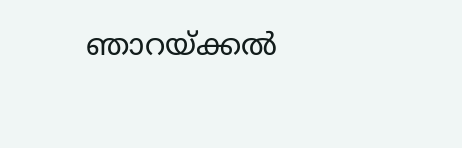ഞാറയ്ക്കല്‍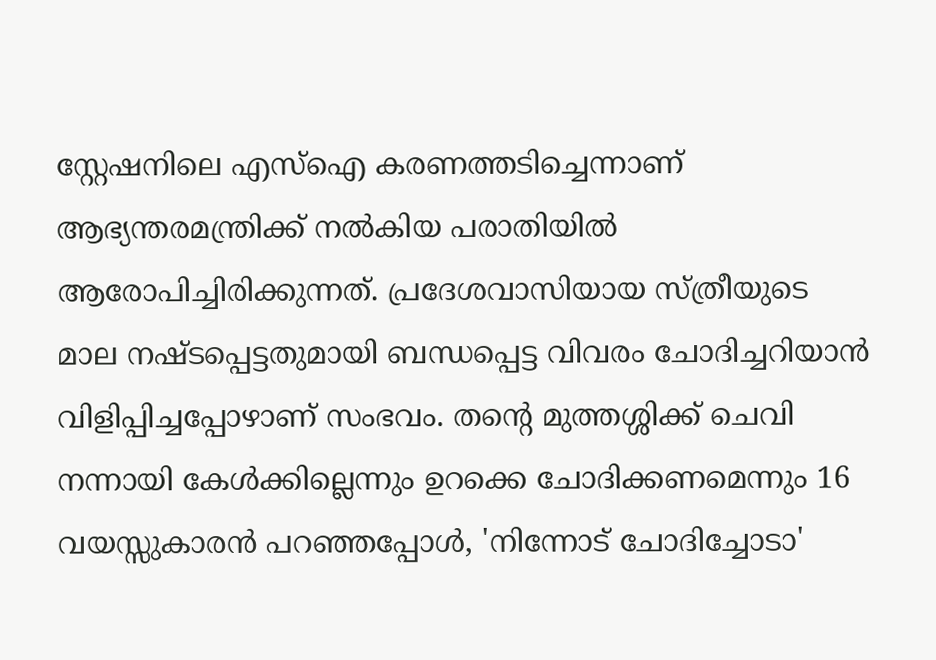സ്റ്റേഷനിലെ എസ്‌ഐ കരണത്തടിച്ചെന്നാണ് ആഭ്യന്തരമന്ത്രിക്ക് നല്‍കിയ പരാതിയില്‍ ആരോപിച്ചിരിക്കുന്നത്. പ്രദേശവാസിയായ സ്ത്രീയുടെ മാല നഷ്ടപ്പെട്ടതുമായി ബന്ധപ്പെട്ട വിവരം ചോദിച്ചറിയാന്‍ വിളിപ്പിച്ചപ്പോഴാണ് സംഭവം. തന്റെ മുത്തശ്ശിക്ക് ചെവി നന്നായി കേള്‍ക്കില്ലെന്നും ഉറക്കെ ചോദിക്കണമെന്നും 16 വയസ്സുകാരന്‍ പറഞ്ഞപ്പോള്‍, 'നിന്നോട് ചോദിച്ചോടാ'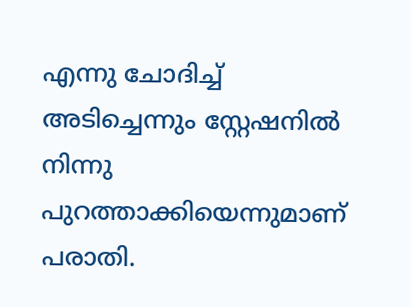എന്നു ചോദിച്ച് അടിച്ചെന്നും സ്റ്റേഷനില്‍ നിന്നു പുറത്താക്കിയെന്നുമാണ് പരാതി.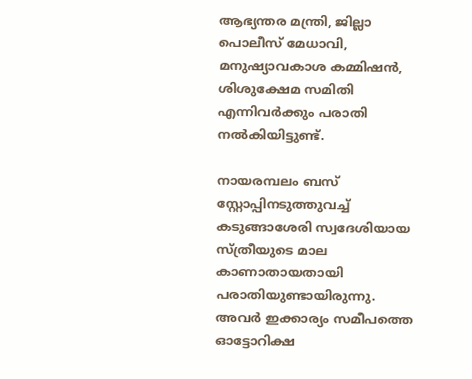ആഭ്യന്തര മന്ത്രി, ജില്ലാ പൊലീസ് മേധാവി, മനുഷ്യാവകാശ കമ്മിഷന്‍, ശിശുക്ഷേമ സമിതി എന്നിവര്‍ക്കും പരാതി നല്‍കിയിട്ടുണ്ട്.

നായരമ്പലം ബസ് സ്റ്റോപ്പിനടുത്തുവച്ച് കടുങ്ങാശേരി സ്വദേശിയായ സ്ത്രീയുടെ മാല കാണാതായതായി പരാതിയുണ്ടായിരുന്നു. അവര്‍ ഇക്കാര്യം സമീപത്തെ ഓട്ടോറിക്ഷ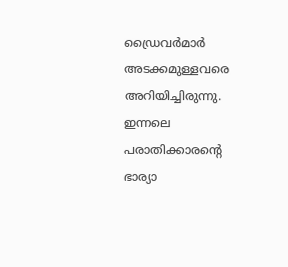ഡ്രൈവര്‍മാര്‍ അടക്കമുള്ളവരെ അറിയിച്ചിരുന്നു. ഇന്നലെ പരാതിക്കാരന്റെ ഭാര്യാ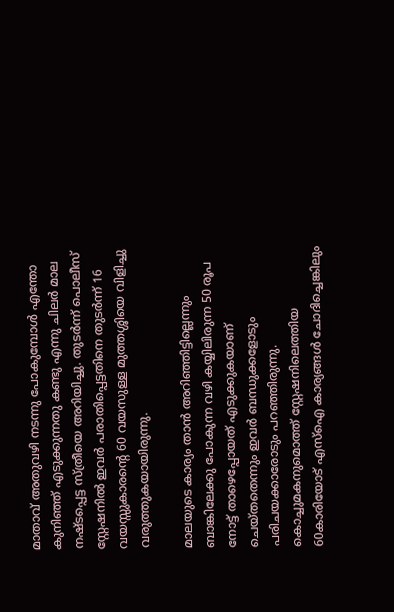മാതാവ് അതുവഴി നടന്നു പോകുമ്പോള്‍ എന്തോ കുനിഞ്ഞ് എടുക്കുന്നതു കണ്ടു എന്നു ചിലര്‍ മാല നഷ്ടപ്പെട്ട സ്ത്രീയെ അറിയിച്ചു. തുടര്‍ന്ന് പൊലീസ് സ്റ്റേഷനില്‍ ഇവര്‍ പരാതിപ്പെട്ടതിനെ തുടര്‍ന്ന് 16 വയസ്സുകാരന്റെ 60 വയസുള്ള മുത്തശ്ശിയെ വിളിച്ചു വരുത്തുകയായിരുന്നു.

മാലയുടെ കാര്യം താന്‍ അറിഞ്ഞിട്ടില്ലെന്നും ബാങ്കിലേക്കു പോകുന്ന വഴി കയ്യിലിരുന്ന 50 രൂപ നോട്ട് താഴെപ്പോയത് എടുക്കുകയാണ് ചെയ്തതെന്നും ഇവര്‍ ബന്ധുക്കളോടും പരിചയക്കാരോടും പറഞ്ഞിരുന്നു. കൊച്ചുമകനുമൊത്ത് സ്റ്റേഷനിലെത്തിയ 60കാരിയോട് എസ്‌ഐ കാര്യങ്ങള്‍ ചോദിച്ചെങ്കിലും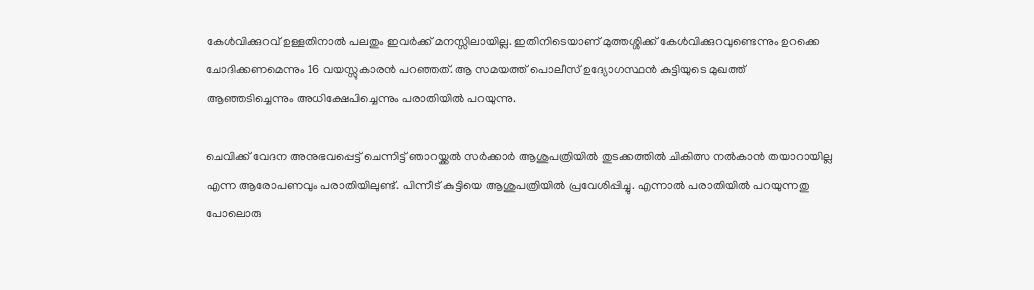കേള്‍വിക്കുറവ് ഉള്ളതിനാല്‍ പലതും ഇവര്‍ക്ക് മനസ്സിലായില്ല. ഇതിനിടെയാണ് മുത്തശ്ശിക്ക് കേള്‍വിക്കുറവുണ്ടെന്നും ഉറക്കെ ചോദിക്കണമെന്നും 16 വയസ്സുകാരന്‍ പറഞ്ഞത്. ആ സമയത്ത് പൊലീസ് ഉദ്യോഗസ്ഥന്‍ കുട്ടിയുടെ മുഖത്ത് ആഞ്ഞടിച്ചെന്നും അധിക്ഷേപിച്ചെന്നും പരാതിയില്‍ പറയുന്നു.

ചെവിക്ക് വേദന അനുഭവപ്പെട്ട് ചെന്നിട്ട് ഞാറയ്ക്കല്‍ സര്‍ക്കാര്‍ ആശുപത്രിയില്‍ തുടക്കത്തില്‍ ചികിത്സ നല്‍കാന്‍ തയാറായില്ല എന്ന ആരോപണവും പരാതിയിലുണ്ട്. പിന്നീട് കുട്ടിയെ ആശുപത്രിയില്‍ പ്രവേശിപ്പിച്ചു. എന്നാല്‍ പരാതിയില്‍ പറയുന്നതു പോലൊരു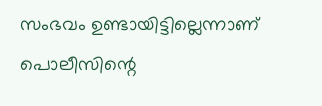സംഭവം ഉണ്ടായിട്ടില്ലെന്നാണ് പൊലീസിന്റെ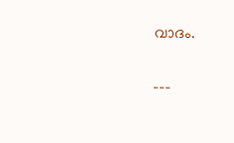വാദം.

---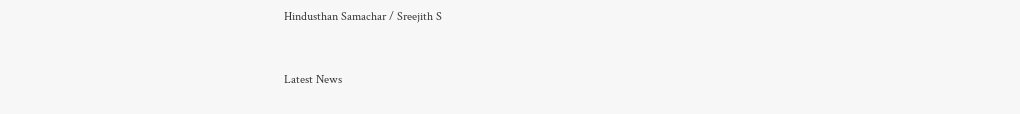Hindusthan Samachar / Sreejith S


Latest News